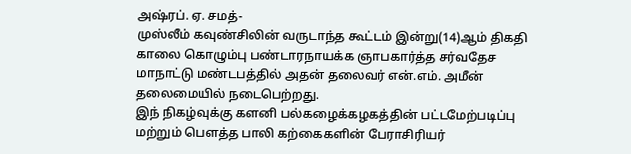அஷ்ரப். ஏ. சமத்-
முஸ்லீம் கவுண்சிலின் வருடாந்த கூட்டம் இன்று(14)ஆம் திகதி காலை கொழும்பு பண்டாரநாயக்க ஞாபகார்த்த சர்வதேச மாநாட்டு மண்டபத்தில் அதன் தலைவர் என்.எம். அமீன் தலைமையில் நடைபெற்றது.
இந் நிகழ்வுக்கு களனி பல்கழைக்கழகத்தின் பட்டமேற்படிப்பு மற்றும் பௌத்த பாலி கற்கைகளின் பேராசிரியர்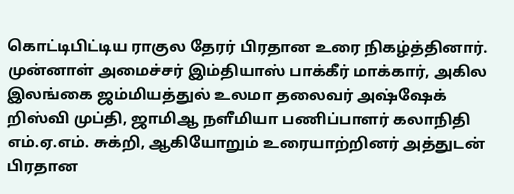கொட்டிபிட்டிய ராகுல தேரர் பிரதான உரை நிகழ்த்தினார். முன்னாள் அமைச்சர் இம்தியாஸ் பாக்கீர் மாக்கார், அகில இலங்கை ஜம்மியத்துல் உலமா தலைவர் அஷ்ஷேக் றிஸ்வி முப்தி, ஜாமிஆ நளீமியா பணிப்பாளர் கலாநிதி எம்.ஏ.எம். சுக்றி, ஆகியோறும் உரையாற்றினர் அத்துடன் பிரதான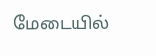மேடையில்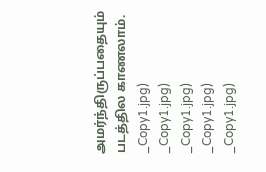அமர்ந்திருப்பதையும் படத்தில காணலாம்.
_Copy1.jpg)
_Copy1.jpg)
_Copy1.jpg)
_Copy1.jpg)
_Copy1.jpg)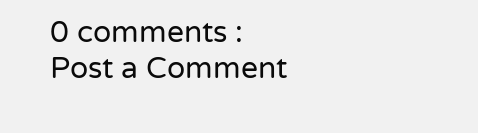0 comments :
Post a Comment